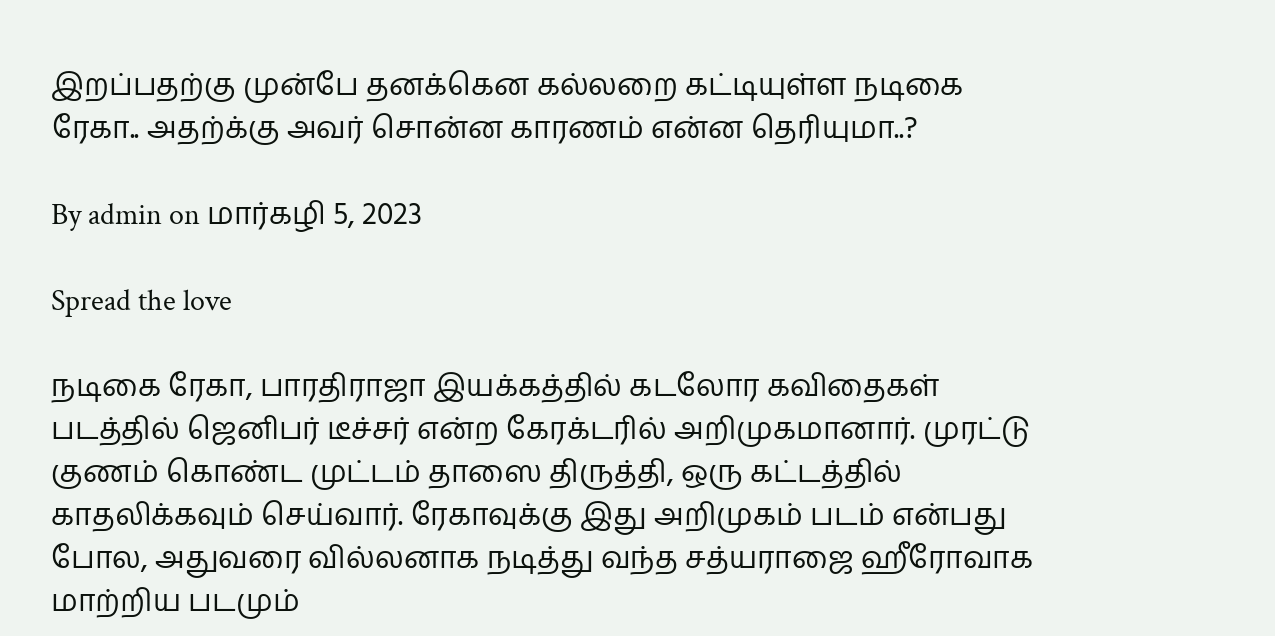இறப்பதற்கு முன்பே தனக்கென கல்லறை கட்டியுள்ள நடிகை ரேகா.. அதற்க்கு அவர் சொன்ன காரணம் என்ன தெரியுமா..?

By admin on மார்கழி 5, 2023

Spread the love

நடிகை ரேகா, பாரதிராஜா இயக்கத்தில் கடலோர கவிதைகள் படத்தில் ஜெனிபர் டீச்சர் என்ற கேரக்டரில் அறிமுகமானார். முரட்டு குணம் கொண்ட முட்டம் தாஸை திருத்தி, ஒரு கட்டத்தில் காதலிக்கவும் செய்வார். ரேகாவுக்கு இது அறிமுகம் படம் என்பது போல, அதுவரை வில்லனாக நடித்து வந்த சத்யராஜை ஹீரோவாக மாற்றிய படமும்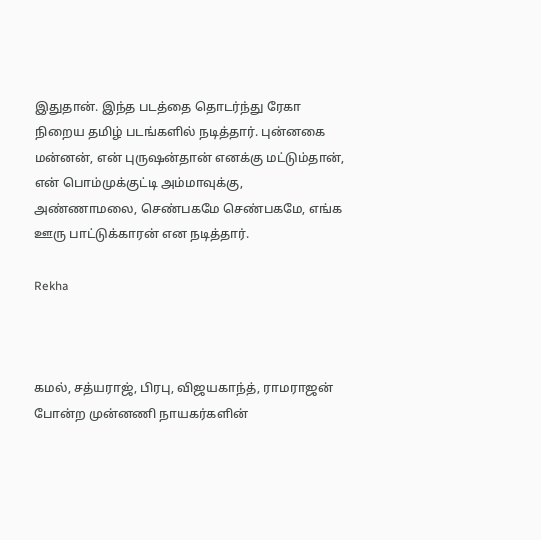இதுதான். இந்த படத்தை தொடர்ந்து ரேகா நிறைய தமிழ் படங்களில் நடித்தார். புன்னகை மன்னன், என் புருஷன்தான் எனக்கு மட்டும்தான், என் பொம்முக்குட்டி அம்மாவுக்கு, அண்ணாமலை, செண்பகமே செண்பகமே, எங்க ஊரு பாட்டுக்காரன் என நடித்தார்.

Rekha



கமல், சத்யராஜ், பிரபு, விஜயகாந்த், ராமராஜன் போன்ற முன்னணி நாயகர்களின்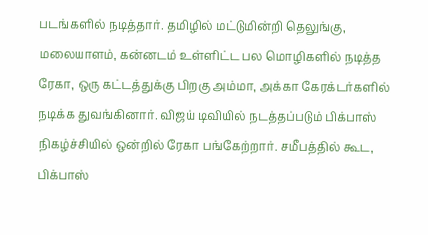படங்களில் நடித்தார். தமிழில் மட்டுமின்றி தெலுங்கு, மலையாளம், கன்னடம் உள்ளிட்ட பல மொழிகளில் நடித்த ரேகா, ஒரு கட்டத்துக்கு பிறகு அம்மா, அக்கா கேரக்டர்களில் நடிக்க துவங்கினார். விஜய் டிவியில் நடத்தப்படும் பிக்பாஸ் நிகழ்ச்சியில் ஒன்றில் ரேகா பங்கேற்றார். சமீபத்தில் கூட, பிக்பாஸ்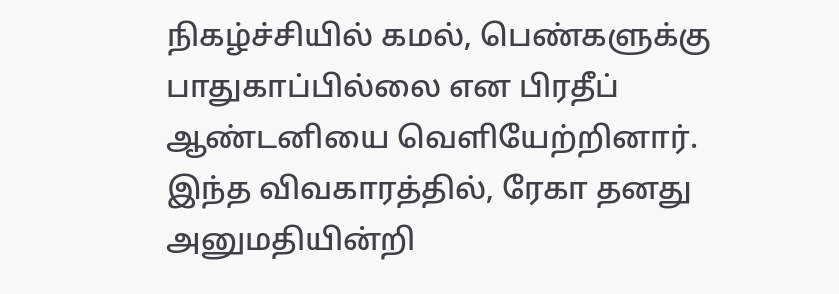நிகழ்ச்சியில் கமல், பெண்களுக்கு பாதுகாப்பில்லை என பிரதீப் ஆண்டனியை வெளியேற்றினார். இந்த விவகாரத்தில், ரேகா தனது அனுமதியின்றி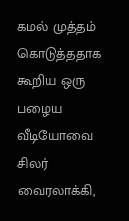கமல் முத்தம் கொடுத்ததாக கூறிய ஒரு பழைய வீடியோவை சிலர் வைரலாக்கி,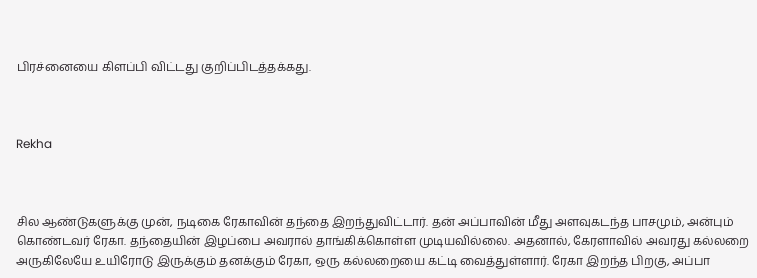பிரச்னையை கிளப்பி விட்டது குறிப்பிடத்தக்கது.



Rekha



சில ஆண்டுகளுக்கு முன், நடிகை ரேகாவின் தந்தை இறந்துவிட்டார். தன் அப்பாவின் மீது அளவுகடந்த பாசமும், அன்பும் கொண்டவர் ரேகா. தந்தையின் இழப்பை அவரால் தாங்கிக்கொள்ள முடியவில்லை. அதனால், கேரளாவில் அவரது கல்லறை அருகிலேயே உயிரோடு இருக்கும் தனக்கும் ரேகா, ஒரு கல்லறையை கட்டி வைத்துள்ளார். ரேகா இறந்த பிறகு, அப்பா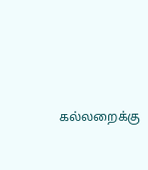கல்லறைக்கு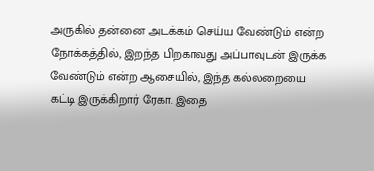அருகில் தன்னை அடக்கம் செய்ய வேண்டும் என்ற நோக்கத்தில், இறந்த பிறகாவது அப்பாவுடன் இருக்க வேண்டும் என்ற ஆசையில், இந்த கல்லறையை கட்டி இருக்கிறார் ரேகா. இதை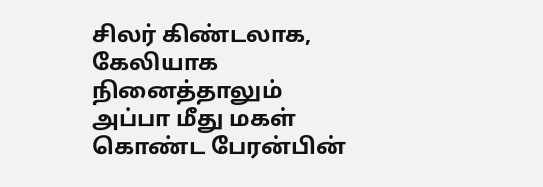சிலர் கிண்டலாக, கேலியாக நினைத்தாலும் அப்பா மீது மகள் கொண்ட பேரன்பின்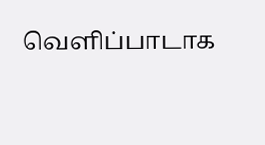வெளிப்பாடாக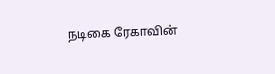நடிகை ரேகாவின்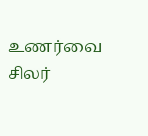உணர்வை சிலர்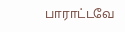பாராட்டவே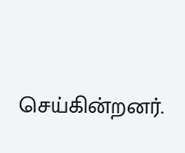செய்கின்றனர்.